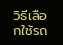วิธีเลือกใช้รถ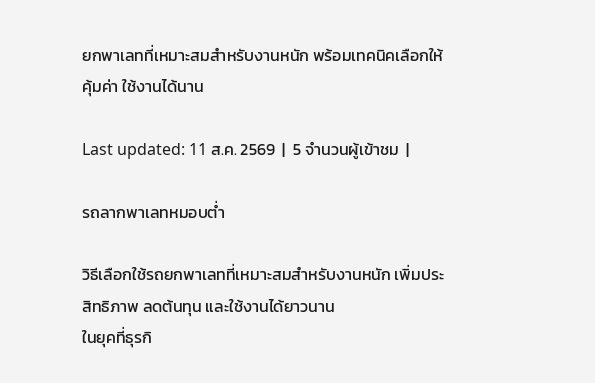ยกพาเลทที่เหมาะสมสำหรับงานหนัก พร้อมเทคนิคเลือกให้คุ้มค่า ใช้งานได้นาน

Last updated: 11 ส.ค. 2569  |  5 จำนวนผู้เข้าชม  |

รถลากพาเลทหมอบต่ำ

วิธีเลือกใช้รถยกพาเลทที่เหมาะสมสำหรับงานหนัก เพิ่มประสิทธิภาพ ลดต้นทุน และใช้งานได้ยาวนาน
ในยุคที่ธุรกิ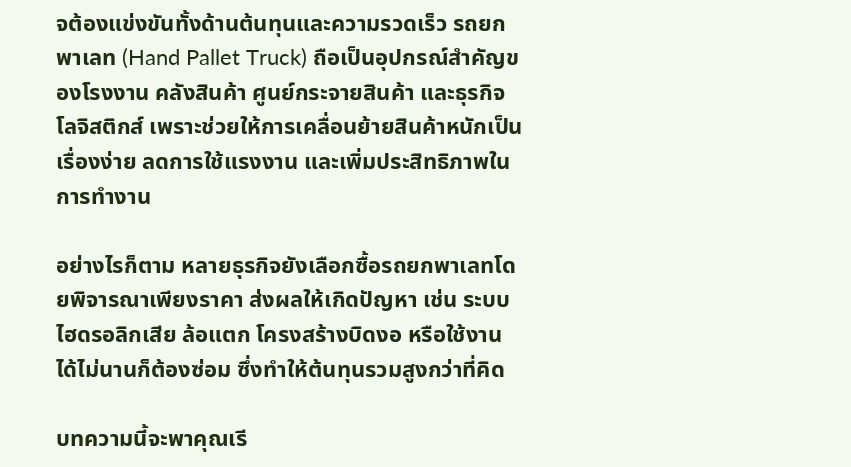จต้องแข่งขันทั้งด้านต้นทุนและความรวดเร็ว รถยกพาเลท (Hand Pallet Truck) ถือเป็นอุปกรณ์สำคัญของโรงงาน คลังสินค้า ศูนย์กระจายสินค้า และธุรกิจโลจิสติกส์ เพราะช่วยให้การเคลื่อนย้ายสินค้าหนักเป็นเรื่องง่าย ลดการใช้แรงงาน และเพิ่มประสิทธิภาพในการทำงาน

อย่างไรก็ตาม หลายธุรกิจยังเลือกซื้อรถยกพาเลทโดยพิจารณาเพียงราคา ส่งผลให้เกิดปัญหา เช่น ระบบไฮดรอลิกเสีย ล้อแตก โครงสร้างบิดงอ หรือใช้งานได้ไม่นานก็ต้องซ่อม ซึ่งทำให้ต้นทุนรวมสูงกว่าที่คิด

บทความนี้จะพาคุณเรี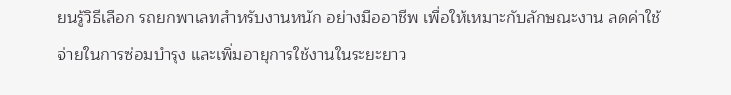ยนรู้วิธีเลือก รถยกพาเลทสำหรับงานหนัก อย่างมืออาชีพ เพื่อให้เหมาะกับลักษณะงาน ลดค่าใช้จ่ายในการซ่อมบำรุง และเพิ่มอายุการใช้งานในระยะยาว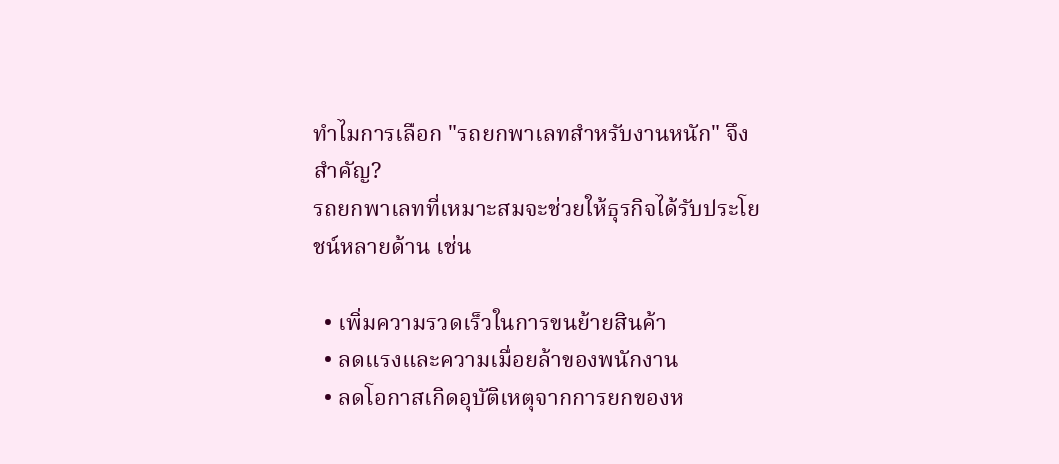ทำไมการเลือก "รถยกพาเลทสำหรับงานหนัก" จึงสำคัญ?
รถยกพาเลทที่เหมาะสมจะช่วยให้ธุรกิจได้รับประโยชน์หลายด้าน เช่น

  • เพิ่มความรวดเร็วในการขนย้ายสินค้า
  • ลดแรงและความเมื่อยล้าของพนักงาน
  • ลดโอกาสเกิดอุบัติเหตุจากการยกของห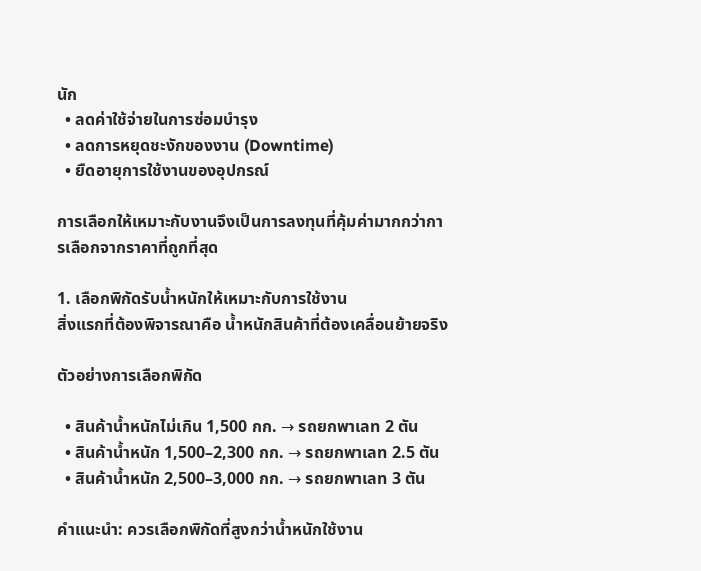นัก
  • ลดค่าใช้จ่ายในการซ่อมบำรุง
  • ลดการหยุดชะงักของงาน (Downtime)
  • ยืดอายุการใช้งานของอุปกรณ์

การเลือกให้เหมาะกับงานจึงเป็นการลงทุนที่คุ้มค่ามากกว่าการเลือกจากราคาที่ถูกที่สุด

1. เลือกพิกัดรับน้ำหนักให้เหมาะกับการใช้งาน
สิ่งแรกที่ต้องพิจารณาคือ น้ำหนักสินค้าที่ต้องเคลื่อนย้ายจริง

ตัวอย่างการเลือกพิกัด

  • สินค้าน้ำหนักไม่เกิน 1,500 กก. → รถยกพาเลท 2 ตัน
  • สินค้าน้ำหนัก 1,500–2,300 กก. → รถยกพาเลท 2.5 ตัน
  • สินค้าน้ำหนัก 2,500–3,000 กก. → รถยกพาเลท 3 ตัน

คำแนะนำ: ควรเลือกพิกัดที่สูงกว่าน้ำหนักใช้งาน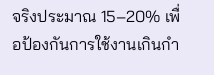จริงประมาณ 15–20% เพื่อป้องกันการใช้งานเกินกำ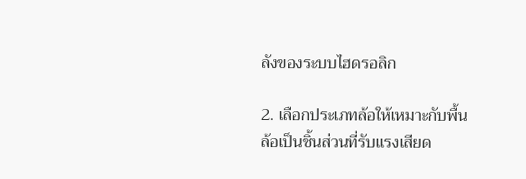ลังของระบบไฮดรอลิก

2. เลือกประเภทล้อให้เหมาะกับพื้น
ล้อเป็นชิ้นส่วนที่รับแรงเสียด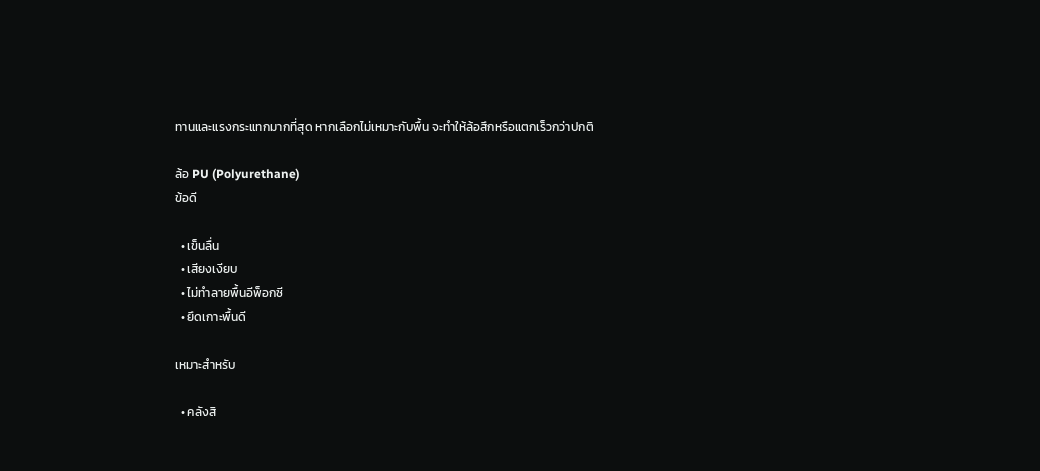ทานและแรงกระแทกมากที่สุด หากเลือกไม่เหมาะกับพื้น จะทำให้ล้อสึกหรือแตกเร็วกว่าปกติ

ล้อ PU (Polyurethane)
ข้อดี

  • เข็นลื่น
  • เสียงเงียบ
  • ไม่ทำลายพื้นอีพ็อกซี
  • ยึดเกาะพื้นดี

เหมาะสำหรับ

  • คลังสิ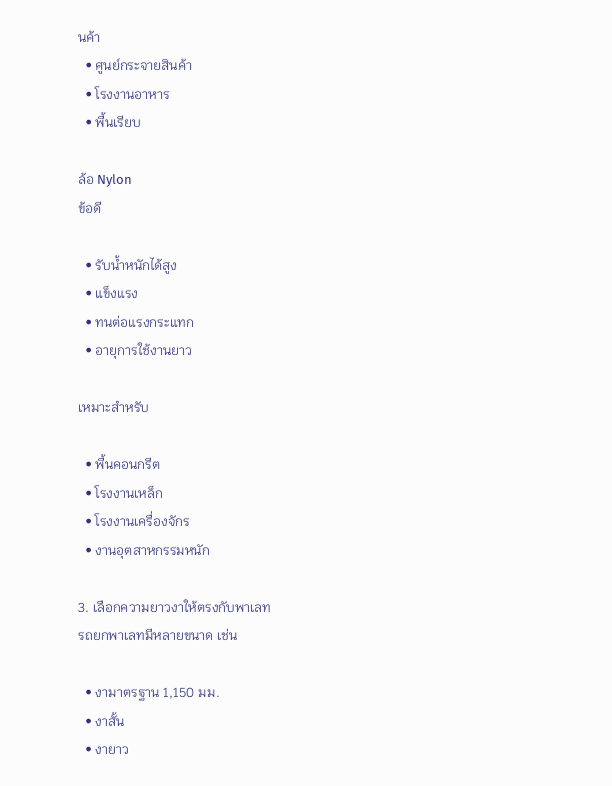นค้า
  • ศูนย์กระจายสินค้า
  • โรงงานอาหาร
  • พื้นเรียบ

ล้อ Nylon
ข้อดี

  • รับน้ำหนักได้สูง
  • แข็งแรง
  • ทนต่อแรงกระแทก
  • อายุการใช้งานยาว

เหมาะสำหรับ

  • พื้นคอนกรีต
  • โรงงานเหล็ก
  • โรงงานเครื่องจักร
  • งานอุตสาหกรรมหนัก

3. เลือกความยาวงาให้ตรงกับพาเลท
รถยกพาเลทมีหลายขนาด เช่น

  • งามาตรฐาน 1,150 มม.
  • งาสั้น
  • งายาว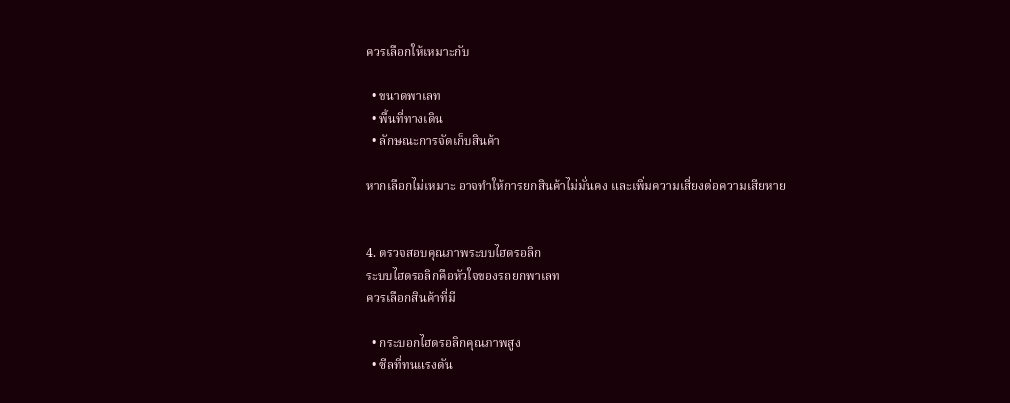ควรเลือกให้เหมาะกับ

  • ขนาดพาเลท
  • พื้นที่ทางเดิน
  • ลักษณะการจัดเก็บสินค้า

หากเลือกไม่เหมาะ อาจทำให้การยกสินค้าไม่มั่นคง และเพิ่มความเสี่ยงต่อความเสียหาย


4. ตรวจสอบคุณภาพระบบไฮดรอลิก
ระบบไฮดรอลิกคือหัวใจของรถยกพาเลท
ควรเลือกสินค้าที่มี

  • กระบอกไฮดรอลิกคุณภาพสูง
  • ซีลที่ทนแรงดัน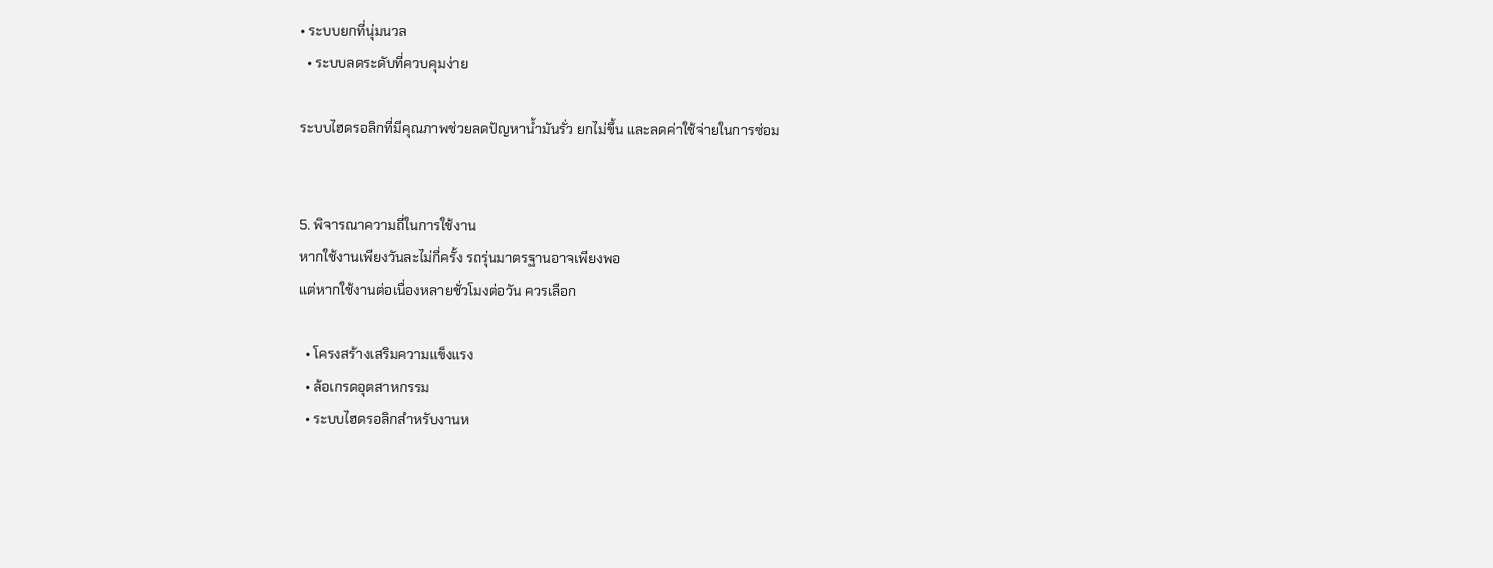• ระบบยกที่นุ่มนวล
  • ระบบลดระดับที่ควบคุมง่าย

ระบบไฮดรอลิกที่มีคุณภาพช่วยลดปัญหาน้ำมันรั่ว ยกไม่ขึ้น และลดค่าใช้จ่ายในการซ่อม


5. พิจารณาความถี่ในการใช้งาน
หากใช้งานเพียงวันละไม่กี่ครั้ง รถรุ่นมาตรฐานอาจเพียงพอ
แต่หากใช้งานต่อเนื่องหลายชั่วโมงต่อวัน ควรเลือก

  • โครงสร้างเสริมความแข็งแรง
  • ล้อเกรดอุตสาหกรรม
  • ระบบไฮดรอลิกสำหรับงานห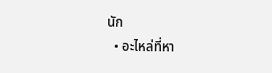นัก
  • อะไหล่ที่หา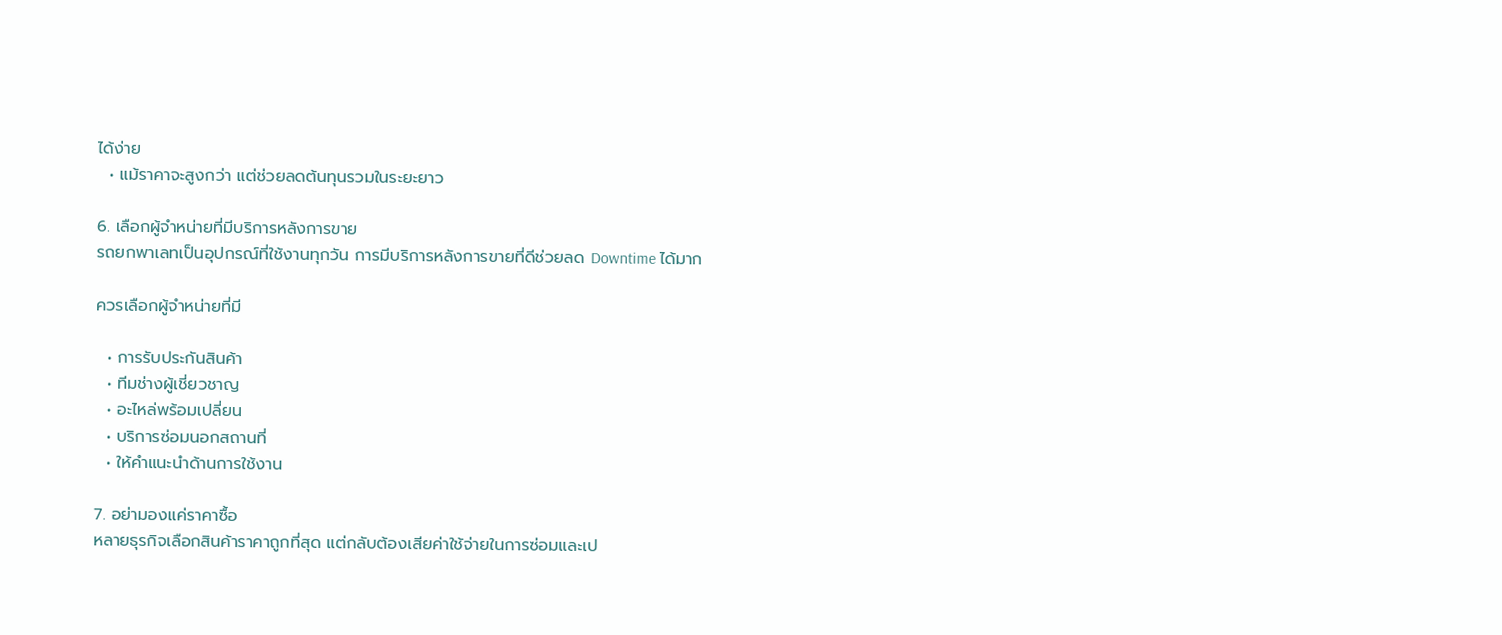ได้ง่าย
  • แม้ราคาจะสูงกว่า แต่ช่วยลดต้นทุนรวมในระยะยาว

6. เลือกผู้จำหน่ายที่มีบริการหลังการขาย
รถยกพาเลทเป็นอุปกรณ์ที่ใช้งานทุกวัน การมีบริการหลังการขายที่ดีช่วยลด Downtime ได้มาก

ควรเลือกผู้จำหน่ายที่มี

  • การรับประกันสินค้า
  • ทีมช่างผู้เชี่ยวชาญ
  • อะไหล่พร้อมเปลี่ยน
  • บริการซ่อมนอกสถานที่
  • ให้คำแนะนำด้านการใช้งาน

7. อย่ามองแค่ราคาซื้อ
หลายธุรกิจเลือกสินค้าราคาถูกที่สุด แต่กลับต้องเสียค่าใช้จ่ายในการซ่อมและเป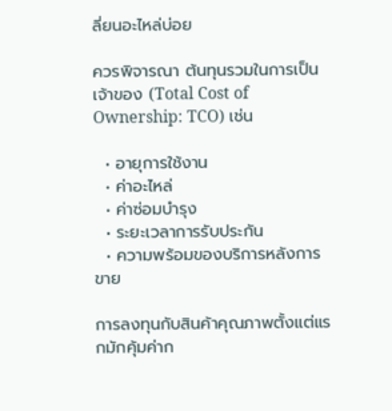ลี่ยนอะไหล่บ่อย

ควรพิจารณา ต้นทุนรวมในการเป็นเจ้าของ (Total Cost of Ownership: TCO) เช่น

  • อายุการใช้งาน
  • ค่าอะไหล่
  • ค่าซ่อมบำรุง
  • ระยะเวลาการรับประกัน
  • ความพร้อมของบริการหลังการขาย

การลงทุนกับสินค้าคุณภาพตั้งแต่แรกมักคุ้มค่าก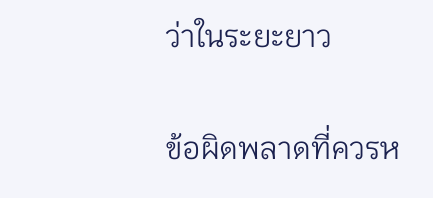ว่าในระยะยาว

ข้อผิดพลาดที่ควรห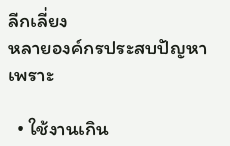ลีกเลี่ยง
หลายองค์กรประสบปัญหาเพราะ

  • ใช้งานเกิน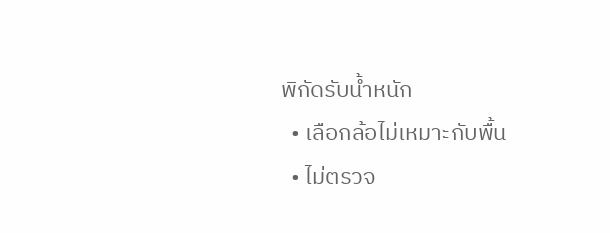พิกัดรับน้ำหนัก
  • เลือกล้อไม่เหมาะกับพื้น
  • ไม่ตรวจ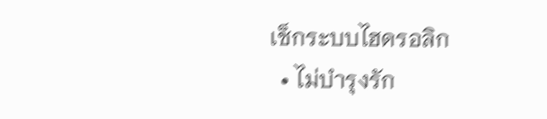เช็กระบบไฮดรอลิก
  • ไม่บำรุงรัก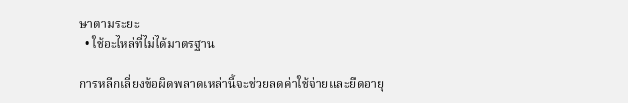ษาตามระยะ
  • ใช้อะไหล่ที่ไม่ได้มาตรฐาน

การหลีกเลี่ยงข้อผิดพลาดเหล่านี้จะช่วยลดค่าใช้จ่ายและยืดอายุ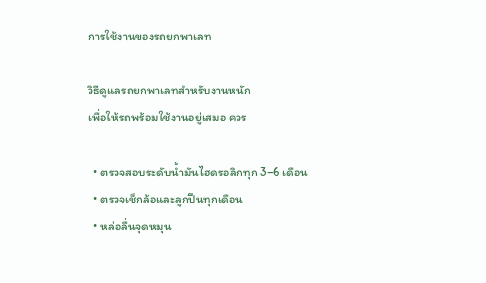การใช้งานของรถยกพาเลท

วิธีดูแลรถยกพาเลทสำหรับงานหนัก
เพื่อให้รถพร้อมใช้งานอยู่เสมอ ควร

  • ตรวจสอบระดับน้ำมันไฮดรอลิกทุก 3–6 เดือน
  • ตรวจเช็กล้อและลูกปืนทุกเดือน
  • หล่อลื่นจุดหมุน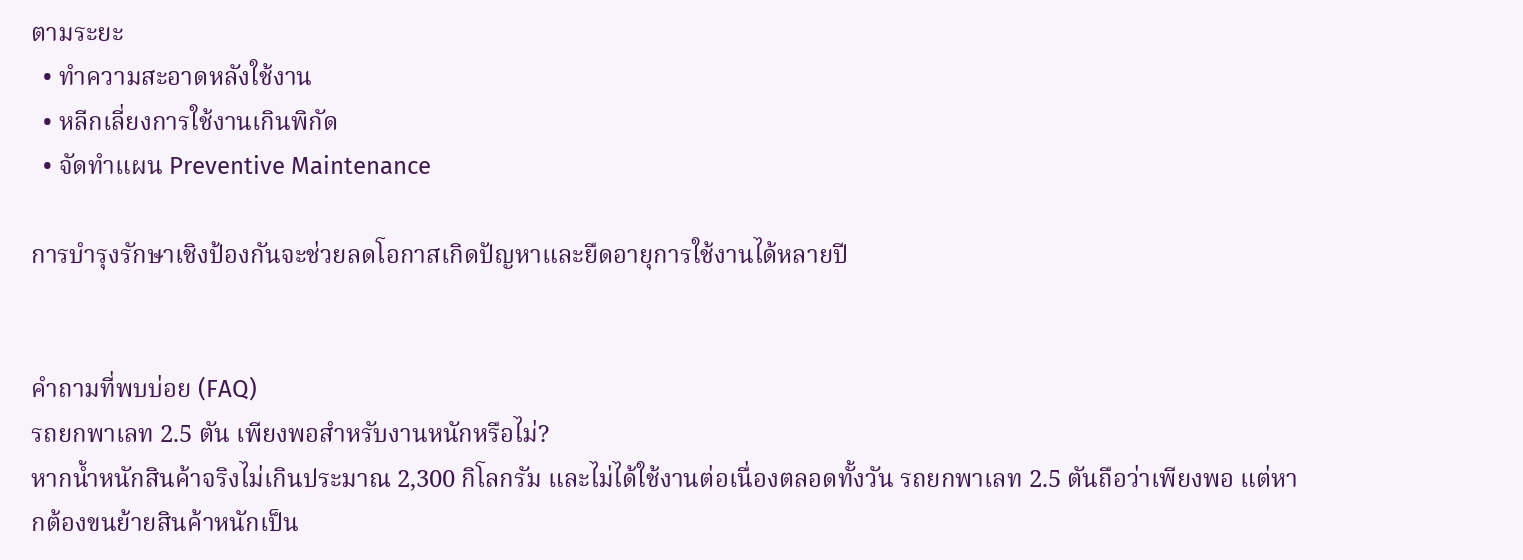ตามระยะ
  • ทำความสะอาดหลังใช้งาน
  • หลีกเลี่ยงการใช้งานเกินพิกัด
  • จัดทำแผน Preventive Maintenance

การบำรุงรักษาเชิงป้องกันจะช่วยลดโอกาสเกิดปัญหาและยืดอายุการใช้งานได้หลายปี


คำถามที่พบบ่อย (FAQ)
รถยกพาเลท 2.5 ตัน เพียงพอสำหรับงานหนักหรือไม่?
หากน้ำหนักสินค้าจริงไม่เกินประมาณ 2,300 กิโลกรัม และไม่ได้ใช้งานต่อเนื่องตลอดทั้งวัน รถยกพาเลท 2.5 ตันถือว่าเพียงพอ แต่หากต้องขนย้ายสินค้าหนักเป็น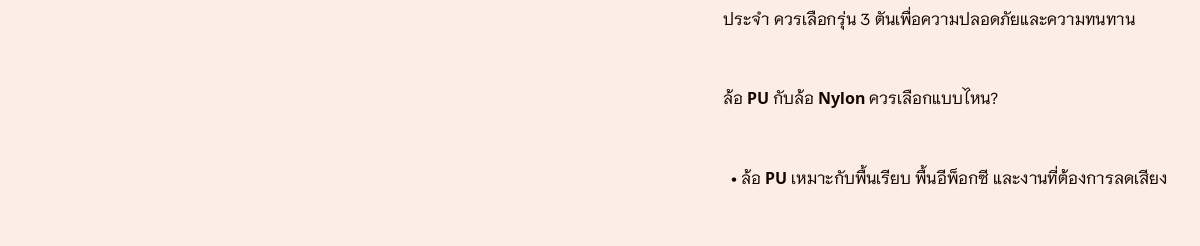ประจำ ควรเลือกรุ่น 3 ตันเพื่อความปลอดภัยและความทนทาน

ล้อ PU กับล้อ Nylon ควรเลือกแบบไหน?

  • ล้อ PU เหมาะกับพื้นเรียบ พื้นอีพ็อกซี และงานที่ต้องการลดเสียง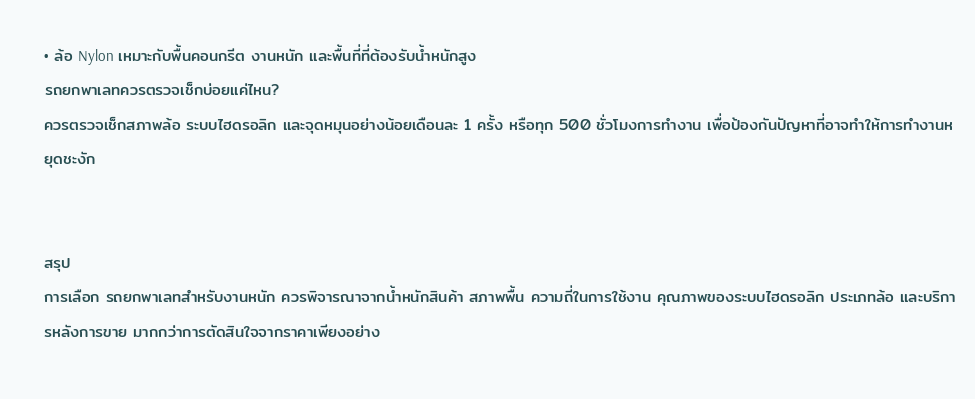• ล้อ Nylon เหมาะกับพื้นคอนกรีต งานหนัก และพื้นที่ที่ต้องรับน้ำหนักสูง
รถยกพาเลทควรตรวจเช็กบ่อยแค่ไหน?
ควรตรวจเช็กสภาพล้อ ระบบไฮดรอลิก และจุดหมุนอย่างน้อยเดือนละ 1 ครั้ง หรือทุก 500 ชั่วโมงการทำงาน เพื่อป้องกันปัญหาที่อาจทำให้การทำงานหยุดชะงัก


สรุป
การเลือก รถยกพาเลทสำหรับงานหนัก ควรพิจารณาจากน้ำหนักสินค้า สภาพพื้น ความถี่ในการใช้งาน คุณภาพของระบบไฮดรอลิก ประเภทล้อ และบริการหลังการขาย มากกว่าการตัดสินใจจากราคาเพียงอย่าง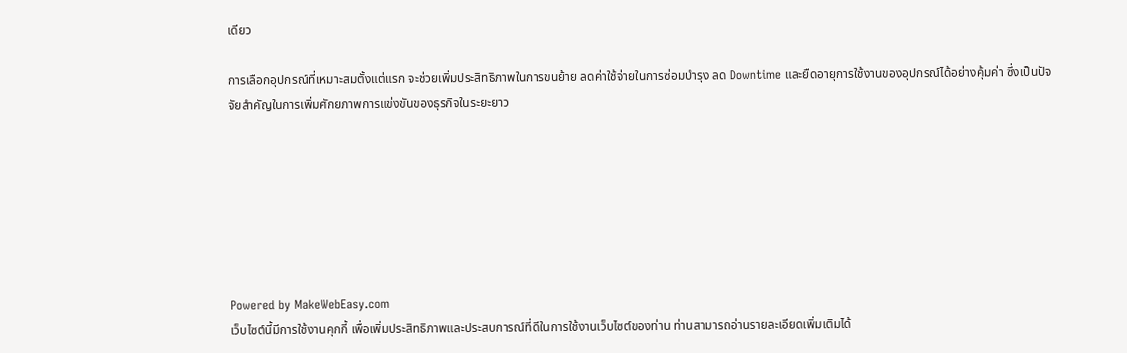เดียว

การเลือกอุปกรณ์ที่เหมาะสมตั้งแต่แรก จะช่วยเพิ่มประสิทธิภาพในการขนย้าย ลดค่าใช้จ่ายในการซ่อมบำรุง ลด Downtime และยืดอายุการใช้งานของอุปกรณ์ได้อย่างคุ้มค่า ซึ่งเป็นปัจจัยสำคัญในการเพิ่มศักยภาพการแข่งขันของธุรกิจในระยะยาว







Powered by MakeWebEasy.com
เว็บไซต์นี้มีการใช้งานคุกกี้ เพื่อเพิ่มประสิทธิภาพและประสบการณ์ที่ดีในการใช้งานเว็บไซต์ของท่าน ท่านสามารถอ่านรายละเอียดเพิ่มเติมได้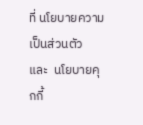ที่ นโยบายความเป็นส่วนตัว  และ  นโยบายคุกกี้